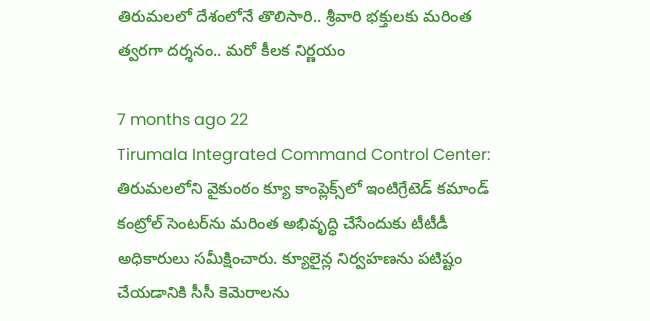తిరుమలలో దేశంలోనే తొలిసారి.. శ్రీవారి భక్తులకు మరింత త్వరగా దర్శనం.. మరో కీలక నిర్ణయం

7 months ago 22
Tirumala Integrated Command Control Center: తిరుమలలోని వైకుంఠం క్యూ కాంప్లెక్స్‌లో ఇంటిగ్రేటెడ్ కమాండ్ కంట్రోల్ సెంటర్‌ను మరింత అభివృద్ధి చేసేందుకు టీటీడీ అధికారులు సమీక్షించారు. క్యూలైన్ల నిర్వహణను పటిష్టం చేయడానికి సీసీ కెమెరాలను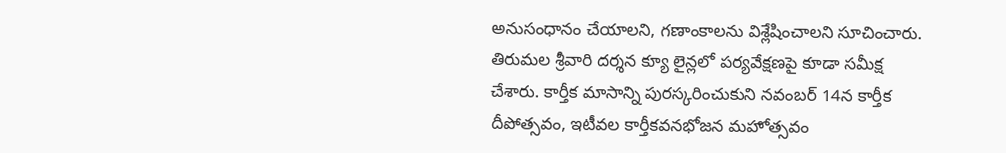అనుసంధానం చేయాలని, గణాంకాలను విశ్లేషించాలని సూచించారు. తిరుమల శ్రీవారి దర్శన క్యూ లైన్లలో పర్యవేక్షణపై కూడా సమీక్ష చేశారు. కార్తీక మాసాన్ని పురస్కరించుకుని నవంబర్ 14న కార్తీక దీపోత్సవం, ఇటీవల కార్తీకవనభోజన మహోత్సవం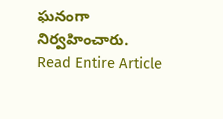ఘనంగా నిర్వహించారు.
Read Entire Article